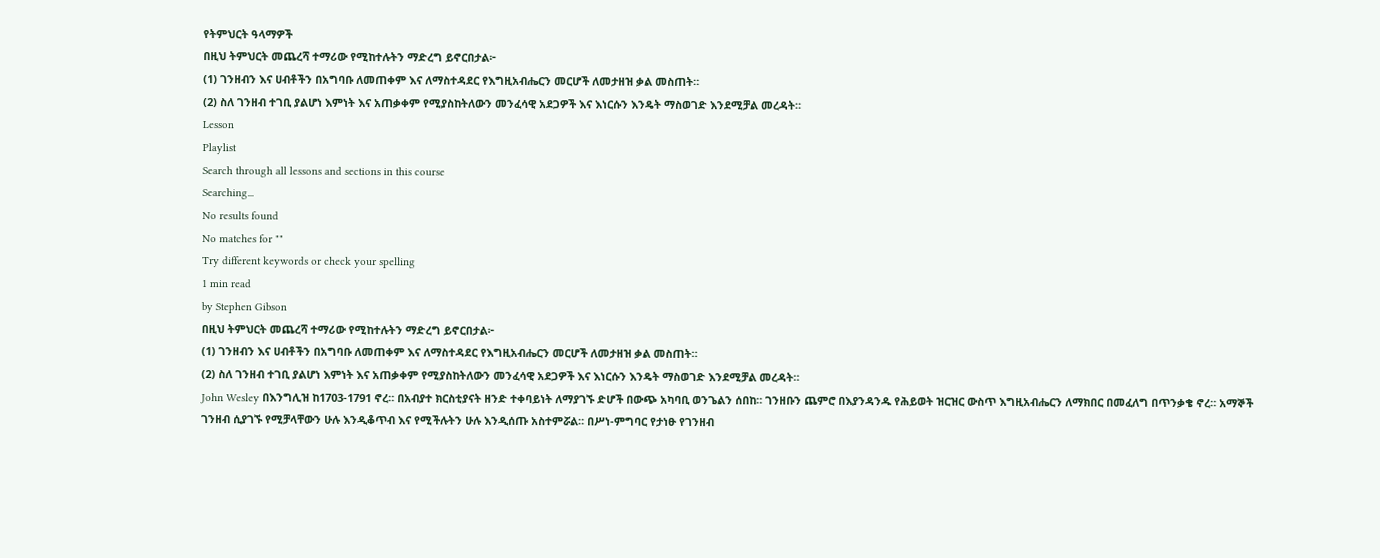የትምህርት ዓላማዎች
በዚህ ትምህርት መጨረሻ ተማሪው የሚከተሉትን ማድረግ ይኖርበታል፦
(1) ገንዘብን እና ሀብቶችን በአግባቡ ለመጠቀም እና ለማስተዳደር የእግዚአብሔርን መርሆች ለመታዘዝ ቃል መስጠት።
(2) ስለ ገንዘብ ተገቢ ያልሆነ እምነት እና አጠቃቀም የሚያስከትለውን መንፈሳዊ አደጋዎች እና እነርሱን እንዴት ማስወገድ እንደሚቻል መረዳት።
Lesson
Playlist
Search through all lessons and sections in this course
Searching...
No results found
No matches for ""
Try different keywords or check your spelling
1 min read
by Stephen Gibson
በዚህ ትምህርት መጨረሻ ተማሪው የሚከተሉትን ማድረግ ይኖርበታል፦
(1) ገንዘብን እና ሀብቶችን በአግባቡ ለመጠቀም እና ለማስተዳደር የእግዚአብሔርን መርሆች ለመታዘዝ ቃል መስጠት።
(2) ስለ ገንዘብ ተገቢ ያልሆነ እምነት እና አጠቃቀም የሚያስከትለውን መንፈሳዊ አደጋዎች እና እነርሱን እንዴት ማስወገድ እንደሚቻል መረዳት።
John Wesley በእንግሊዝ ከ1703-1791 ኖረ። በአብያተ ክርስቲያናት ዘንድ ተቀባይነት ለማያገኙ ድሆች በውጭ አካባቢ ወንጌልን ሰበከ። ገንዘቡን ጨምሮ በእያንዳንዱ የሕይወት ዝርዝር ውስጥ እግዚአብሔርን ለማክበር በመፈለግ በጥንቃቄ ኖረ። አማኞች ገንዘብ ሲያገኙ የሚቻላቸውን ሁሉ እንዲቆጥብ እና የሚችሉትን ሁሉ እንዲሰጡ አስተምሯል። በሥነ-ምግባር የታነፁ የገንዘብ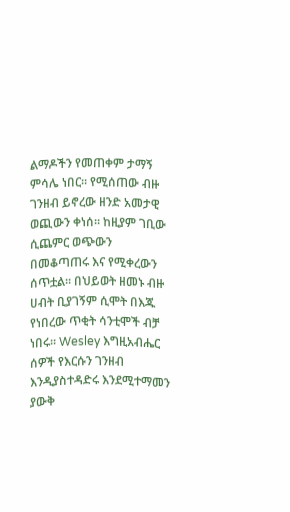ልማዶችን የመጠቀም ታማኝ ምሳሌ ነበር። የሚሰጠው ብዙ ገንዘብ ይኖረው ዘንድ አመታዊ ወጪውን ቀነሰ። ከዚያም ገቢው ሲጨምር ወጭውን በመቆጣጠሩ እና የሚቀረውን ሰጥቷል። በህይወት ዘመኑ ብዙ ሀብት ቢያገኝም ሲሞት በእጁ የነበረው ጥቂት ሳንቲሞች ብቻ ነበሩ። Wesley እግዚአብሔር ሰዎች የእርሱን ገንዘብ እንዲያስተዳድሩ እንደሚተማመን ያውቅ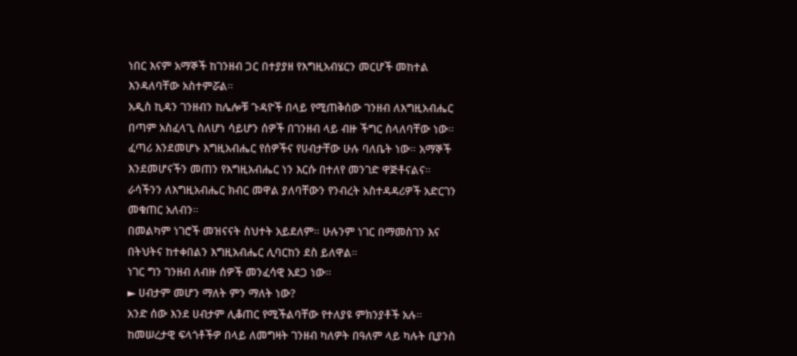ነበር እናም አማኞች ከገንዘብ ጋር በተያያዘ የእግዚአብሄርን መርሆች መከተል እንዳለባቸው አስተምሯል።
አዲስ ኪዳን ገንዘብን ከሌሎቹ ጉዳዮች በላይ የሚጠቅሰው ገንዘብ ለእግዚአብሔር በጣም አስፈላጊ ስለሆነ ሳይሆን ሰዎች በገንዘብ ላይ ብዙ ችግር ስላለባቸው ነው።
ፈጣሪ እንደመሆኑ እግዚአብሔር የሰዎችና የሀብታቸው ሁሉ ባለቤት ነው። አማኞች እንደመሆናችን መጠን የእግዚአብሔር ነን እርሱ በተለየ መንገድ ዋጅቶናልና። ራሳችንን ለእግዚአብሔር ክብር መዋል ያለባቸውን የንብረት አስተዳዳሪዎች አድርገን መቁጠር አለብን።
በመልካም ነገሮች መዝናናት ስህተት አይደለም። ሁሉንም ነገር በማመስገን እና በትህትና ከተቀበልን እግዚአብሔር ሊባርከን ደስ ይለዋል።
ነገር ግን ገንዘብ ለብዙ ሰዎች መንፈሳዊ አደጋ ነው።
► ሀብታም መሆን ማለት ምን ማለት ነው?
አንድ ሰው እንደ ሀብታም ሊቆጠር የሚችልባቸው የተለያዩ ምክንያቶች አሉ።
ከመሠረታዊ ፍላጎቶችዎ በላይ ለመግዛት ገንዘብ ካለዎት በዓለም ላይ ካሉት ቢያንስ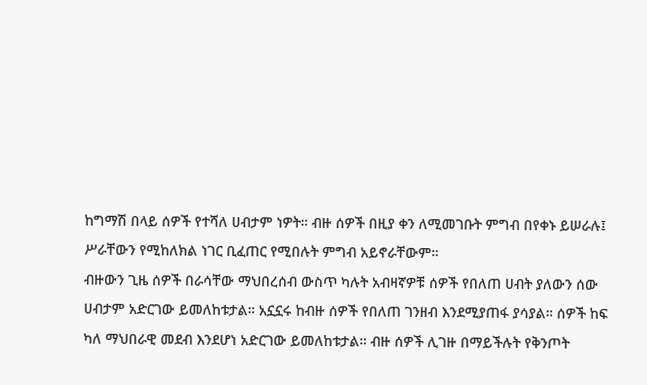ከግማሽ በላይ ሰዎች የተሻለ ሀብታም ነዎት። ብዙ ሰዎች በዚያ ቀን ለሚመገቡት ምግብ በየቀኑ ይሠራሉ፤ ሥራቸውን የሚከለክል ነገር ቢፈጠር የሚበሉት ምግብ አይኖራቸውም።
ብዙውን ጊዜ ሰዎች በራሳቸው ማህበረሰብ ውስጥ ካሉት አብዛኛዎቹ ሰዎች የበለጠ ሀብት ያለውን ሰው ሀብታም አድርገው ይመለከቱታል። አኗኗሩ ከብዙ ሰዎች የበለጠ ገንዘብ እንደሚያጠፋ ያሳያል። ሰዎች ከፍ ካለ ማህበራዊ መደብ እንደሆነ አድርገው ይመለከቱታል። ብዙ ሰዎች ሊገዙ በማይችሉት የቅንጦት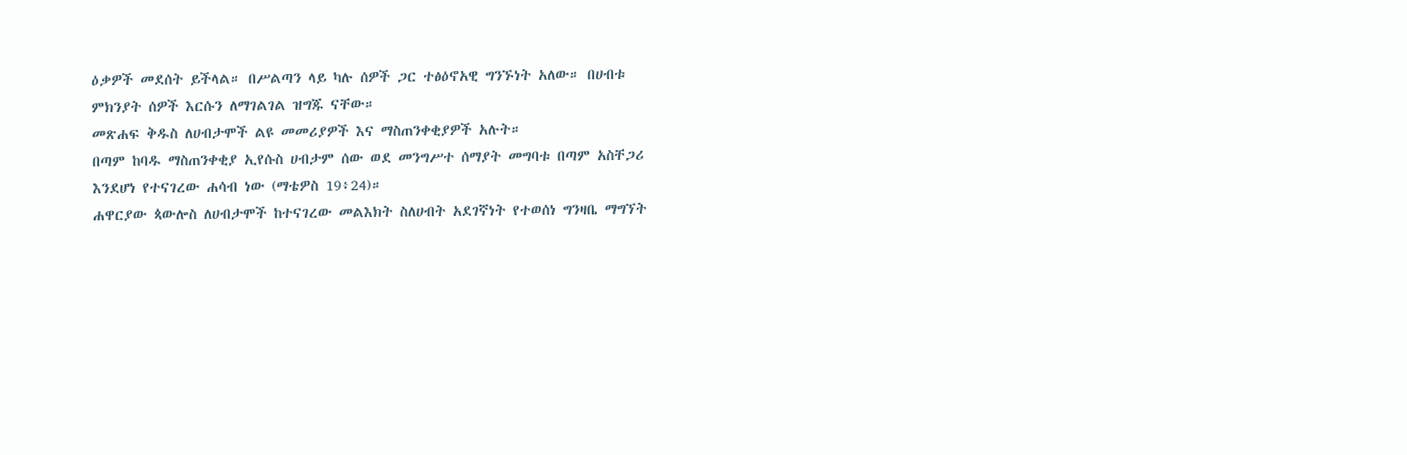ዕቃዎች መደሰት ይችላል። በሥልጣን ላይ ካሉ ሰዎች ጋር ተፅዕኖአዊ ግንኙነት አለው። በሀብቱ ምክንያት ሰዎች እርሱን ለማገልገል ዝግጁ ናቸው።
መጽሐፍ ቅዱስ ለሀብታሞች ልዩ መመሪያዎች እና ማስጠንቀቂያዎች አሉት።
በጣም ከባዱ ማስጠንቀቂያ ኢየሱስ ሀብታም ሰው ወደ መንግሥተ ሰማያት መግባቱ በጣም አስቸጋሪ እንደሆነ የተናገረው ሐሳብ ነው (ማቴዎስ 19፥24)።
ሐዋርያው ጳውሎስ ለሀብታሞች ከተናገረው መልእክት ስለሀብት አደገኛነት የተወሰነ ግንዛቤ ማግኘት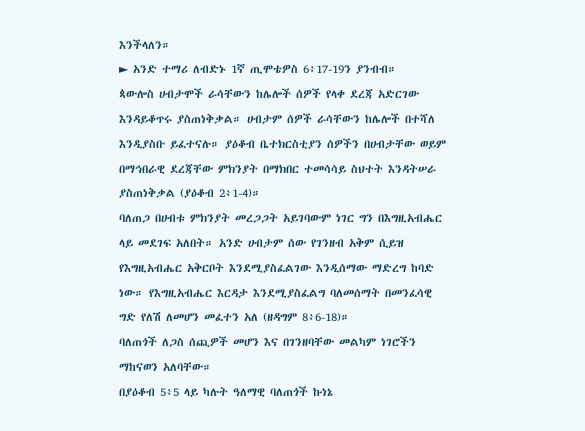እንችላለን።
► አንድ ተማሪ ለብድኑ 1ኛ ጢሞቴዎስ 6፥17-19ን ያንብብ።
ጳውሎስ ሀብታሞች ራሳቸውን ከሌሎች ሰዎች የላቀ ደረጃ አድርገው እንዳይቆጥሩ ያስጠነቅቃል። ሀብታም ሰዎች ራሳቸውን ከሌሎች በተሻለ እንዲያስቡ ይፈተናሉ። ያዕቆብ ቤተክርስቲያን ሰዎችን በሀብታቸው ወይም በማኅበራዊ ደረጃቸው ምክንያት በማክበር ተመሳሳይ ስህተት እንዳትሠራ ያስጠነቅቃል (ያዕቆብ 2፥1-4)።
ባለጠጋ በሀብቱ ምክንያት መረጋጋት አይገባውም ነገር ግን በእግዚአብሔር ላይ መደገፍ አለበት። አንድ ሀብታም ሰው የገንዘብ አቅም ሲይዝ የእግዚአብሔር አቅርቦት እንደሚያስፈልገው እንዲሰማው ማድረግ ከባድ ነው። የእግዚአብሔር እርዳታ እንደሚያስፈልግ ባለመሰማት በመንፈሳዊ ግድ የለሽ ለመሆን መፈተን አለ (ዘዳግም 8፥6-18)።
ባለጠጎች ለጋስ ሰጪዎች መሆን እና በገንዘባቸው መልካም ነገሮችን ማከናወን አለባቸው።
በያዕቆብ 5፥5 ላይ ካሉት ዓለማዊ ባለጠጎች ኩነኔ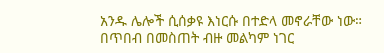አንዱ ሌሎች ሲሰቃዩ እነርሱ በተድላ መኖራቸው ነው። በጥበብ በመስጠት ብዙ መልካም ነገር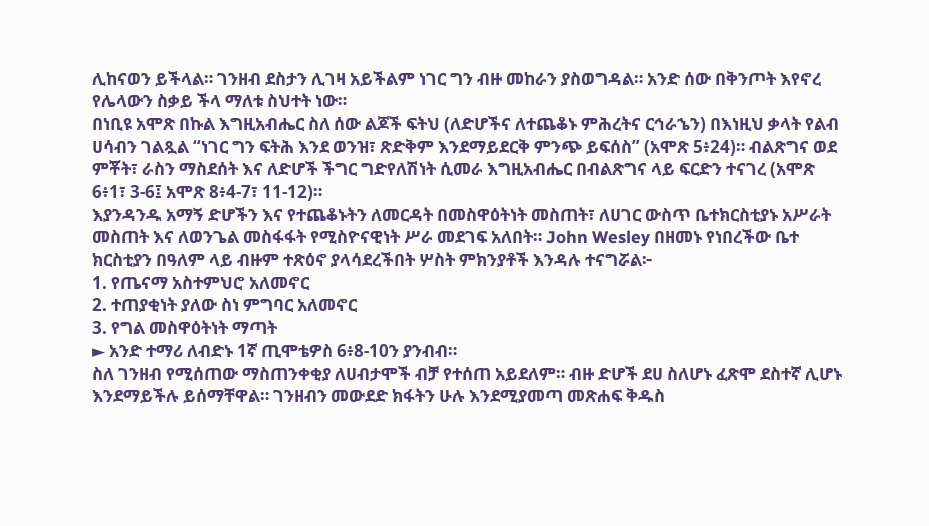ሊከናወን ይችላል። ገንዘብ ደስታን ሊገዛ አይችልም ነገር ግን ብዙ መከራን ያስወግዳል። አንድ ሰው በቅንጦት እየኖረ የሌላውን ስቃይ ችላ ማለቱ ስህተት ነው።
በነቢዩ አሞጽ በኩል እግዚአብሔር ስለ ሰው ልጆች ፍትህ (ለድሆችና ለተጨቆኑ ምሕረትና ርኅራኄን) በእነዚህ ቃላት የልብ ሀሳብን ገልጿል “ነገር ግን ፍትሕ እንደ ወንዝ፣ ጽድቅም እንደማይደርቅ ምንጭ ይፍሰስ” (አሞጽ 5፥24)። ብልጽግና ወደ ምቾት፣ ራስን ማስደሰት እና ለድሆች ችግር ግድየለሽነት ሲመራ እግዚአብሔር በብልጽግና ላይ ፍርድን ተናገረ (አሞጽ 6፥1፣ 3-6፤ አሞጽ 8፥4-7፣ 11-12)።
እያንዳንዱ አማኝ ድሆችን እና የተጨቆኑትን ለመርዳት በመስዋዕትነት መስጠት፣ ለሀገር ውስጥ ቤተክርስቲያኑ አሥራት መስጠት እና ለወንጌል መስፋፋት የሚስዮናዊነት ሥራ መደገፍ አለበት። John Wesley በዘመኑ የነበረችው ቤተ ክርስቲያን በዓለም ላይ ብዙም ተጽዕኖ ያላሳደረችበት ሦስት ምክንያቶች እንዳሉ ተናግሯል፦
1. የጤናማ አስተምህሮ አለመኖር
2. ተጠያቂነት ያለው ስነ ምግባር አለመኖር
3. የግል መስዋዕትነት ማጣት
► አንድ ተማሪ ለብድኑ 1ኛ ጢሞቴዎስ 6፥8-10ን ያንብብ።
ስለ ገንዘብ የሚሰጠው ማስጠንቀቂያ ለሀብታሞች ብቻ የተሰጠ አይደለም። ብዙ ድሆች ደሀ ስለሆኑ ፈጽሞ ደስተኛ ሊሆኑ እንደማይችሉ ይሰማቸዋል። ገንዘብን መውደድ ክፋትን ሁሉ እንደሚያመጣ መጽሐፍ ቅዱስ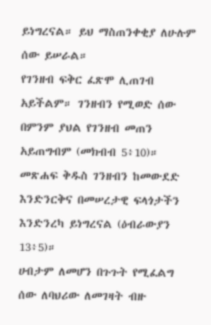ይነግረናል። ይህ ማስጠንቀቂያ ለሁሉም ሰው ይሠራል።
የገንዘብ ፍቅር ፈጽሞ ሊጠገብ አይችልም። ገንዘብን የሚወድ ሰው በምንም ያህል የገንዘብ መጠን አይጠግብም (መክብብ 5፥10)። መጽሐፍ ቅዱስ ገንዘብን ከመውደድ እንድንርቅና በመሠረታዊ ፍላጎታችን እንድንረካ ይነግረናል (ዕብራውያን 13፥5)።
ሀብታም ለመሆን በጉጉት የሚፈልግ ሰው ለባህሪው ለመገዛት ብዙ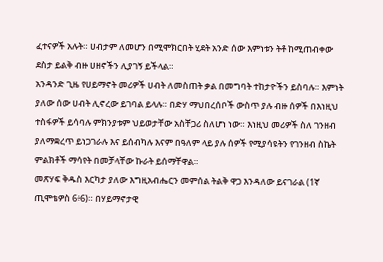ፈተናዎች አሉት። ሀብታም ለመሆን በሚሞክርበት ሂደት አንድ ሰው እምነቱን ትቶ ከሚጠብቀው ደስታ ይልቅ ብዙ ሀዘኖችን ሊያገኝ ይችላል።
አንዳንድ ጊዜ የሀይማኖት መሪዎች ሀብት ለመስጠት ቃል በመግባት ተከታዮችን ይስባሉ። እምነት ያለው ሰው ሀብት ሊኖረው ይገባል ይላሉ። በድሃ ማህበረሰቦች ውስጥ ያሉ ብዙ ሰዎች በእነዚህ ተስፋዎች ይሳባሉ ምክንያቱም ህይወታቸው አስቸጋሪ ስለሆነ ነው። እነዚህ መሪዎች ስለ ገንዘብ ያለማቋረጥ ይነጋገራሉ እና ይሰብካሉ እናም በዓለም ላይ ያሉ ሰዎች የሚያሳዩትን የገንዘብ ስኬት ምልክቶች ማሳየት በመቻላቸው ኩራት ይሰማቸዋል።
መጽሃፍ ቅዱስ እርካታ ያለው እግዚአብሔርን መምሰል ትልቅ ዋጋ እንዳለው ይናገራል (1ኛ ጢሞቴዎስ 6፥6)። በሃይማኖታዊ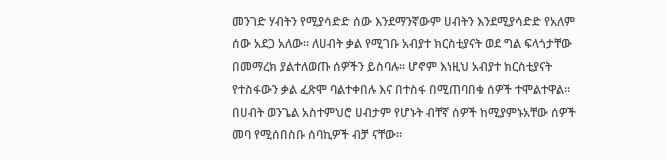መንገድ ሃብትን የሚያሳድድ ሰው እንደማንኛውም ሀብትን እንደሚያሳድድ የአለም ሰው አደጋ አለው። ለሀብት ቃል የሚገቡ አብያተ ክርስቲያናት ወደ ግል ፍላጎታቸው በመማረክ ያልተለወጡ ሰዎችን ይስባሉ። ሆኖም እነዚህ አብያተ ክርስቲያናት የተስፋውን ቃል ፈጽሞ ባልተቀበሉ እና በተስፋ በሚጠባበቁ ሰዎች ተሞልተዋል። በሀብት ወንጌል አስተምህሮ ሀብታም የሆኑት ብቸኛ ሰዎች ከሚያምኑአቸው ሰዎች መባ የሚሰበስቡ ሰባኪዎች ብቻ ናቸው።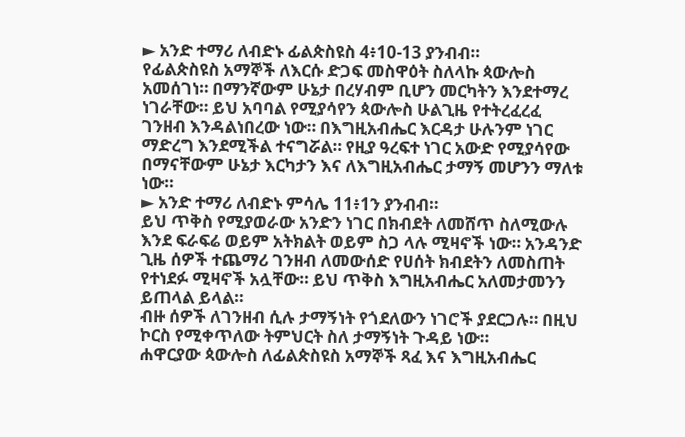► አንድ ተማሪ ለብድኑ ፊልጵስዩስ 4፥10-13 ያንብብ።
የፊልጵስዩስ አማኞች ለእርሱ ድጋፍ መስዋዕት ስለላኩ ጳውሎስ አመሰገነ። በማንኛውም ሁኔታ በረሃብም ቢሆን መርካትን እንደተማረ ነገራቸው። ይህ አባባል የሚያሳየን ጳውሎስ ሁልጊዜ የተትረፈረፈ ገንዘብ እንዳልነበረው ነው። በእግዚአብሔር እርዳታ ሁሉንም ነገር ማድረግ እንደሚችል ተናግሯል። የዚያ ዓረፍተ ነገር አውድ የሚያሳየው በማናቸውም ሁኔታ እርካታን እና ለእግዚአብሔር ታማኝ መሆንን ማለቱ ነው።
► አንድ ተማሪ ለብድኑ ምሳሌ 11፥1ን ያንብብ።
ይህ ጥቅስ የሚያወራው አንድን ነገር በክብደት ለመሸጥ ስለሚውሉ እንደ ፍራፍሬ ወይም አትክልት ወይም ስጋ ላሉ ሚዛኖች ነው። አንዳንድ ጊዜ ሰዎች ተጨማሪ ገንዘብ ለመውሰድ የሀሰት ክብደትን ለመስጠት የተነደፉ ሚዛኖች አሏቸው። ይህ ጥቅስ እግዚአብሔር አለመታመንን ይጠላል ይላል።
ብዙ ሰዎች ለገንዘብ ሲሉ ታማኝነት የጎደለውን ነገሮች ያደርጋሉ። በዚህ ኮርስ የሚቀጥለው ትምህርት ስለ ታማኝነት ጉዳይ ነው።
ሐዋርያው ጳውሎስ ለፊልጵስዩስ አማኞች ጻፈ እና እግዚአብሔር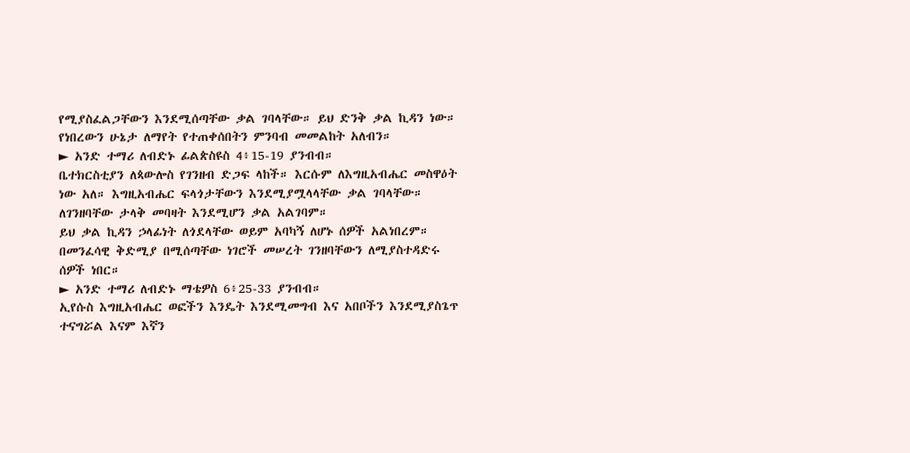የሚያስፈልጋቸውን እንደሚሰጣቸው ቃል ገባላቸው። ይህ ድንቅ ቃል ኪዳን ነው። የነበረውን ሁኔታ ለማየት የተጠቀሰበትን ምንባብ መመልከት አለብን።
► አንድ ተማሪ ለብድኑ ፊልጵስዩስ 4፥15-19 ያንብብ።
ቤተክርስቲያን ለጳውሎስ የገንዘብ ድጋፍ ላከች። እርሱም ለእግዚአብሔር መስዋዕት ነው አለ። እግዚአብሔር ፍላጎታቸውን እንደሚያሟላላቸው ቃል ገባላቸው። ለገንዘባቸው ታላቅ መባዛት እንደሚሆን ቃል አልገባም።
ይህ ቃል ኪዳን ኃላፊነት ለጎደላቸው ወይም አባካኝ ለሆኑ ሰዎች አልነበረም። በመንፈሳዊ ቅድሚያ በሚሰጣቸው ነገሮች መሠረት ገንዘባቸውን ለሚያስተዳድሩ ሰዎች ነበር።
► አንድ ተማሪ ለብድኑ ማቴዎስ 6፥25-33 ያንብብ።
ኢየሱስ እግዚአብሔር ወፎችን እንዴት እንደሚመግብ እና አበቦችን እንደሚያስጌጥ ተናግሯል እናም እኛን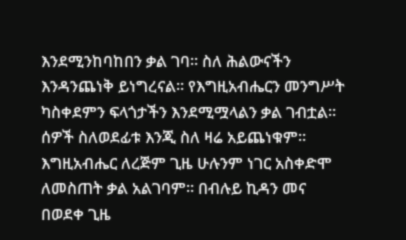እንደሚንከባከበን ቃል ገባ። ስለ ሕልውናችን እንዳንጨነቅ ይነግረናል። የእግዚአብሔርን መንግሥት ካስቀደምን ፍላጎታችን እንደሚሟላልን ቃል ገብቷል።
ሰዎች ስለወደፊቱ እንጂ ስለ ዛሬ አይጨነቁም። እግዚአብሔር ለረጅም ጊዜ ሁሉንም ነገር አስቀድሞ ለመስጠት ቃል አልገባም። በብሉይ ኪዳን መና በወደቀ ጊዜ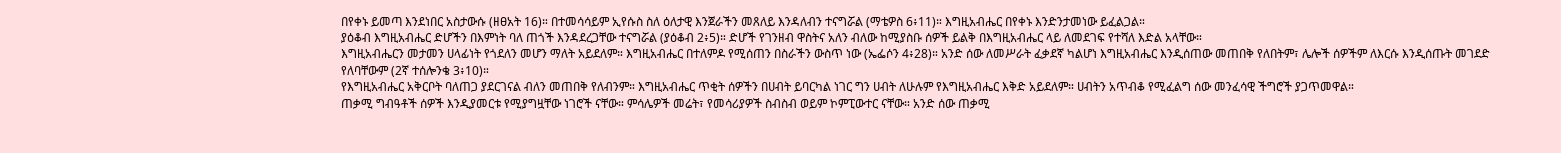በየቀኑ ይመጣ እንደነበር አስታውሱ (ዘፀአት 16)። በተመሳሳይም ኢየሱስ ስለ ዕለታዊ እንጀራችን መጸለይ እንዳለብን ተናግሯል (ማቴዎስ 6፥11)። እግዚአብሔር በየቀኑ እንድንታመነው ይፈልጋል።
ያዕቆብ እግዚአብሔር ድሆችን በእምነት ባለ ጠጎች እንዳደረጋቸው ተናግሯል (ያዕቆብ 2፥5)። ድሆች የገንዘብ ዋስትና አለን ብለው ከሚያስቡ ሰዎች ይልቅ በእግዚአብሔር ላይ ለመደገፍ የተሻለ እድል አላቸው።
እግዚአብሔርን መታመን ሀላፊነት የጎደለን መሆን ማለት አይደለም። እግዚአብሔር በተለምዶ የሚሰጠን በስራችን ውስጥ ነው (ኤፌሶን 4፥28)። አንድ ሰው ለመሥራት ፈቃደኛ ካልሆነ እግዚአብሔር እንዲሰጠው መጠበቅ የለበትም፣ ሌሎች ሰዎችም ለእርሱ እንዲሰጡት መገደድ የለባቸውም (2ኛ ተሰሎንቄ 3፥10)።
የእግዚአብሔር አቅርቦት ባለጠጋ ያደርገናል ብለን መጠበቅ የለብንም። እግዚአብሔር ጥቂት ሰዎችን በሀብት ይባርካል ነገር ግን ሀብት ለሁሉም የእግዚአብሔር እቅድ አይደለም። ሀብትን አጥብቆ የሚፈልግ ሰው መንፈሳዊ ችግሮች ያጋጥመዋል።
ጠቃሚ ግብዓቶች ሰዎች እንዲያመርቱ የሚያግዟቸው ነገሮች ናቸው። ምሳሌዎች መሬት፣ የመሳሪያዎች ስብስብ ወይም ኮምፒውተር ናቸው። አንድ ሰው ጠቃሚ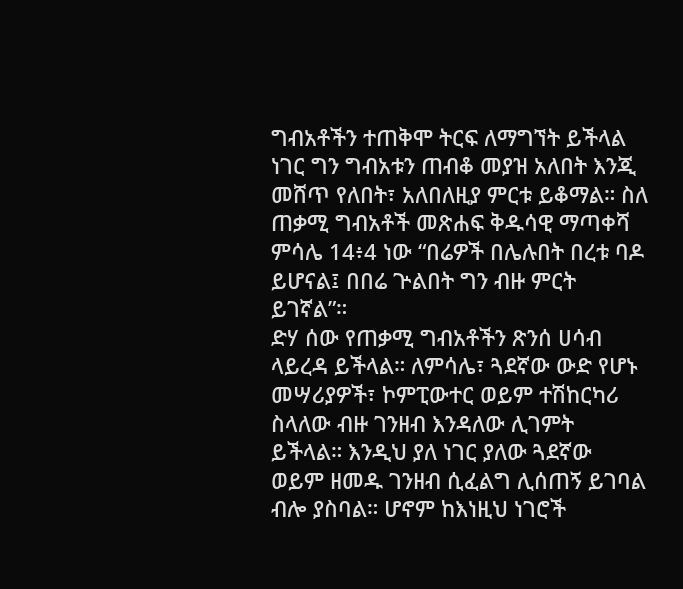ግብአቶችን ተጠቅሞ ትርፍ ለማግኘት ይችላል ነገር ግን ግብአቱን ጠብቆ መያዝ አለበት እንጂ መሸጥ የለበት፣ አለበለዚያ ምርቱ ይቆማል። ስለ ጠቃሚ ግብአቶች መጽሐፍ ቅዱሳዊ ማጣቀሻ ምሳሌ 14፥4 ነው “በሬዎች በሌሉበት በረቱ ባዶ ይሆናል፤ በበሬ ጕልበት ግን ብዙ ምርት ይገኛል”።
ድሃ ሰው የጠቃሚ ግብአቶችን ጽንሰ ሀሳብ ላይረዳ ይችላል። ለምሳሌ፣ ጓደኛው ውድ የሆኑ መሣሪያዎች፣ ኮምፒውተር ወይም ተሽከርካሪ ስላለው ብዙ ገንዘብ እንዳለው ሊገምት ይችላል። እንዲህ ያለ ነገር ያለው ጓደኛው ወይም ዘመዱ ገንዘብ ሲፈልግ ሊሰጠኝ ይገባል ብሎ ያስባል። ሆኖም ከእነዚህ ነገሮች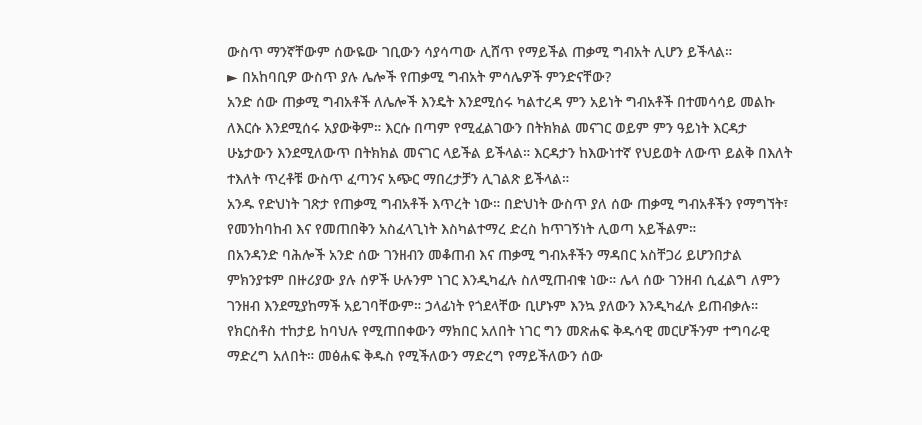ውስጥ ማንኛቸውም ሰውዬው ገቢውን ሳያሳጣው ሊሸጥ የማይችል ጠቃሚ ግብአት ሊሆን ይችላል።
► በአከባቢዎ ውስጥ ያሉ ሌሎች የጠቃሚ ግብአት ምሳሌዎች ምንድናቸው?
አንድ ሰው ጠቃሚ ግብአቶች ለሌሎች እንዴት እንደሚሰሩ ካልተረዳ ምን አይነት ግብአቶች በተመሳሳይ መልኩ ለእርሱ እንደሚሰሩ አያውቅም። እርሱ በጣም የሚፈልገውን በትክክል መናገር ወይም ምን ዓይነት እርዳታ ሁኔታውን እንደሚለውጥ በትክክል መናገር ላይችል ይችላል። እርዳታን ከእውነተኛ የህይወት ለውጥ ይልቅ በእለት ተእለት ጥረቶቹ ውስጥ ፈጣንና አጭር ማበረታቻን ሊገልጽ ይችላል።
አንዱ የድህነት ገጽታ የጠቃሚ ግብአቶች እጥረት ነው። በድህነት ውስጥ ያለ ሰው ጠቃሚ ግብአቶችን የማግኘት፣ የመንከባከብ እና የመጠበቅን አስፈላጊነት እስካልተማረ ድረስ ከጥገኝነት ሊወጣ አይችልም።
በአንዳንድ ባሕሎች አንድ ሰው ገንዘብን መቆጠብ እና ጠቃሚ ግብአቶችን ማዳበር አስቸጋሪ ይሆንበታል ምክንያቱም በዙሪያው ያሉ ሰዎች ሁሉንም ነገር እንዲካፈሉ ስለሚጠብቁ ነው። ሌላ ሰው ገንዘብ ሲፈልግ ለምን ገንዘብ እንደሚያከማች አይገባቸውም። ኃላፊነት የጎደላቸው ቢሆኑም እንኳ ያለውን እንዲካፈሉ ይጠብቃሉ።
የክርስቶስ ተከታይ ከባህሉ የሚጠበቀውን ማክበር አለበት ነገር ግን መጽሐፍ ቅዱሳዊ መርሆችንም ተግባራዊ ማድረግ አለበት። መፅሐፍ ቅዱስ የሚችለውን ማድረግ የማይችለውን ሰው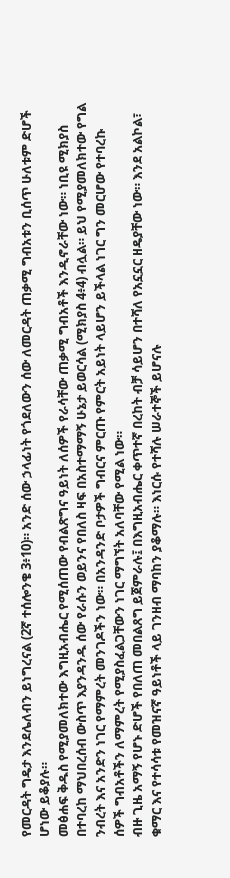የመርዳት ግዴታ እንደሌለብን ይነግረናል (2ኛ ተሰሎንቄ 3፥10)። አንድ ሰው ኃላፊነት የጎደለውን ሰው ለመርዳት ጠቃሚ ግብአቱን ቢሰጥ ሁለቱም ድሆች ሆነው ይቆያሉ።
መፅሐፍ ቅዱስ የሚያመለክተው እግዚአብሔር የሚሰጠው የብልጽግና ዓይነት ለሰዎች የራሳቸው ጠቃሚ ግብአቶች እንዲኖራቸው ነው። ነቢዩ ሚክያስ በተባረከ ማህበረሰብ ውስጥ እያንዳንዱ ሰው የራሱን ወይንና የበለስ ዛፍ በአስተማማኝ ሁኔታ ይወርሳል (ሚክያስ 4፥4) ብሏል። ይህ የሚያመለክተው የግል ንብረት እና አንድን ነገር የማምረት መንገዶችን ነው። በአንዳንድ ቦታዎች ግብርና ምርጡ የምርት አይነት ላይሆን ይችላል ነገር ግን መርሆው የተባረኩ ሰዎች ግብአቶችን ለማምረት የሚያስፈልጋቸውን ነገር ማግኘት አለባቸው የሚል ነው።
ብዙ ጊዜ አማኝ የሆኑ ድሆች የበለጠ መበልጸግ ይጀምራሉ፤ በእግዚአብሔር ቀጥተኛ በረከት ብቻ ሳይሆን በተሻለ የአኗኗር ዘዴያቸው ነው። እንደ አልኮል፣ ቁማር እና የተሳሳቱ የመዝናኛ ዓይነቶች ላይ ገንዘብ ማባከን ያቆማሉ። እነርሱ የተሻሉ ሠራተኞች ይሆናሉ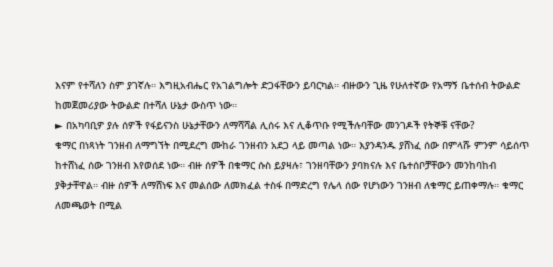እናም የተሻለን ስም ያገኛሉ። እግዚአብሔር የአገልግሎት ድጋፋቸውን ይባርካል። ብዙውን ጊዜ የሁለተኛው የአማኝ ቤተሰብ ትውልድ ከመጀመሪያው ትውልድ በተሻለ ሁኔታ ውስጥ ነው።
► በአካባቢዎ ያሉ ሰዎች የፋይናንስ ሁኔታቸውን ለማሻሻል ሊሰሩ እና ሊቆጥቡ የሚችሉባቸው መንገዶች የትኞቹ ናቸው?
ቁማር በነጻነት ገንዘብ ለማግኘት በሚደረግ ሙከራ ገንዘብን አደጋ ላይ መጣል ነው። እያንዳንዱ ያሸነፈ ሰው በምላሹ ምንም ሳይሰጥ ከተሸነፈ ሰው ገንዘብ እየወሰደ ነው። ብዙ ሰዎች በቁማር ሱስ ይያዛሉ፣ ገንዘባቸውን ያባክናሉ እና ቤተሰቦቻቸውን መንከባከብ ያቅታቸዋል። ብዙ ሰዎች ለማሸነፍ እና መልሰው ለመክፈል ተስፋ በማድረግ የሌላ ሰው የሆነውን ገንዘብ ለቁማር ይጠቀማሉ። ቁማር ለመጫወት በሚል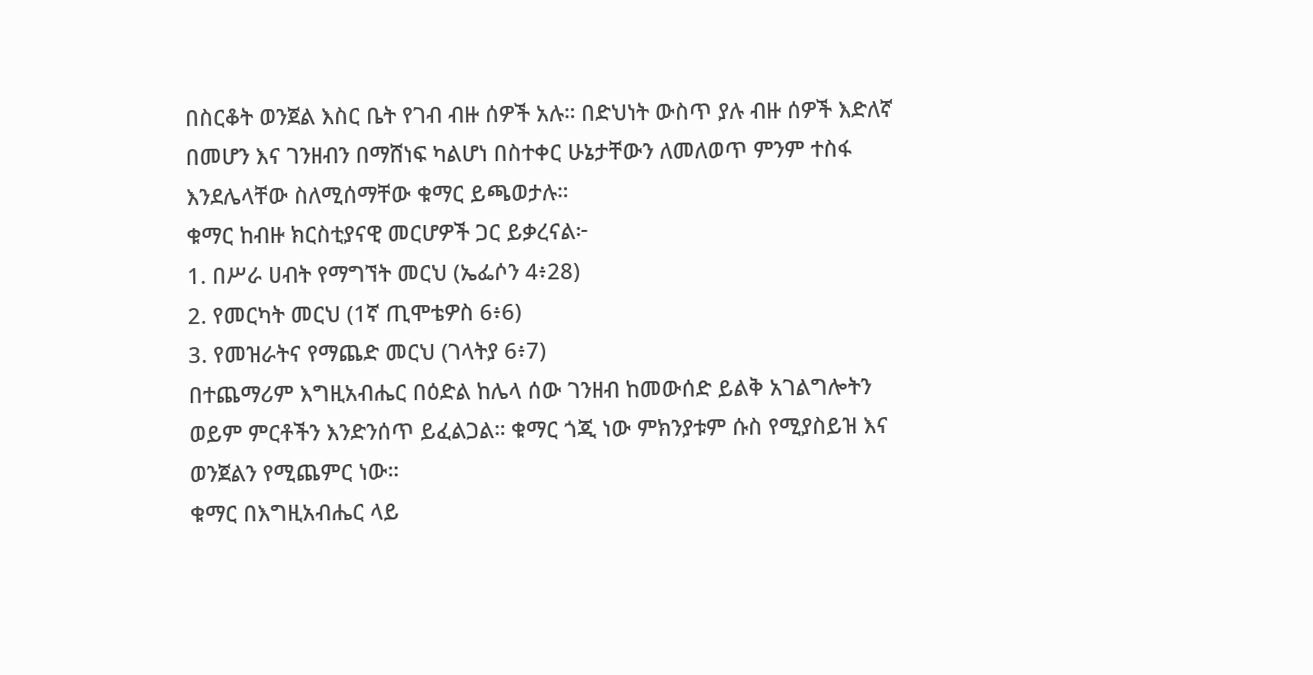በስርቆት ወንጀል እስር ቤት የገብ ብዙ ሰዎች አሉ። በድህነት ውስጥ ያሉ ብዙ ሰዎች እድለኛ በመሆን እና ገንዘብን በማሸነፍ ካልሆነ በስተቀር ሁኔታቸውን ለመለወጥ ምንም ተስፋ እንደሌላቸው ስለሚሰማቸው ቁማር ይጫወታሉ።
ቁማር ከብዙ ክርስቲያናዊ መርሆዎች ጋር ይቃረናል፦
1. በሥራ ሀብት የማግኘት መርህ (ኤፌሶን 4፥28)
2. የመርካት መርህ (1ኛ ጢሞቴዎስ 6፥6)
3. የመዝራትና የማጨድ መርህ (ገላትያ 6፥7)
በተጨማሪም እግዚአብሔር በዕድል ከሌላ ሰው ገንዘብ ከመውሰድ ይልቅ አገልግሎትን ወይም ምርቶችን እንድንሰጥ ይፈልጋል። ቁማር ጎጂ ነው ምክንያቱም ሱስ የሚያስይዝ እና ወንጀልን የሚጨምር ነው።
ቁማር በእግዚአብሔር ላይ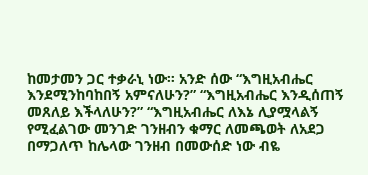ከመታመን ጋር ተቃራኒ ነው። አንድ ሰው “እግዚአብሔር እንደሚንከባከበኝ አምናለሁን?” “እግዚአብሔር እንዲሰጠኝ መጸለይ እችላለሁን?” “እግዚአብሔር ለእኔ ሊያሟላልኝ የሚፈልገው መንገድ ገንዘብን ቁማር ለመጫወት ለአደጋ በማጋለጥ ከሌላው ገንዘብ በመውሰድ ነው ብዬ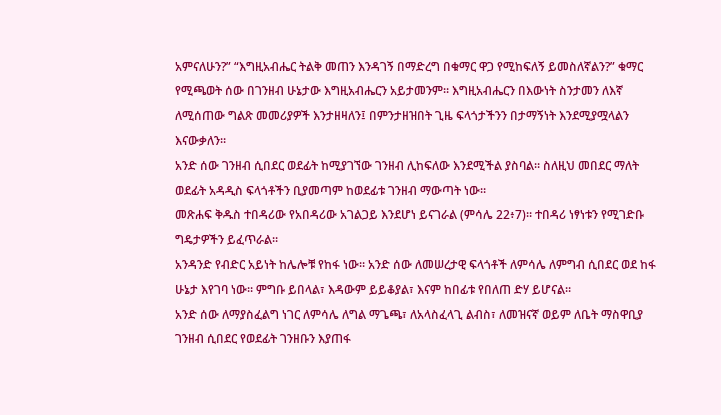አምናለሁን?” “እግዚአብሔር ትልቅ መጠን እንዳገኝ በማድረግ በቁማር ዋጋ የሚከፍለኝ ይመስለኛልን?” ቁማር የሚጫወት ሰው በገንዘብ ሁኔታው እግዚአብሔርን አይታመንም። እግዚአብሔርን በእውነት ስንታመን ለእኛ ለሚሰጠው ግልጽ መመሪያዎች እንታዘዛለን፤ በምንታዘዝበት ጊዜ ፍላጎታችንን በታማኝነት እንደሚያሟላልን እናውቃለን።
አንድ ሰው ገንዘብ ሲበደር ወደፊት ከሚያገኘው ገንዘብ ሊከፍለው እንደሚችል ያስባል። ስለዚህ መበደር ማለት ወደፊት አዳዲስ ፍላጎቶችን ቢያመጣም ከወደፊቱ ገንዘብ ማውጣት ነው።
መጽሐፍ ቅዱስ ተበዳሪው የአበዳሪው አገልጋይ እንደሆነ ይናገራል (ምሳሌ 22፥7)። ተበዳሪ ነፃነቱን የሚገድቡ ግዴታዎችን ይፈጥራል።
አንዳንድ የብድር አይነት ከሌሎቹ የከፋ ነው። አንድ ሰው ለመሠረታዊ ፍላጎቶች ለምሳሌ ለምግብ ሲበደር ወደ ከፋ ሁኔታ እየገባ ነው። ምግቡ ይበላል፣ እዳውም ይይቆያል፣ እናም ከበፊቱ የበለጠ ድሃ ይሆናል።
አንድ ሰው ለማያስፈልግ ነገር ለምሳሌ ለግል ማጌጫ፣ ለአላስፈላጊ ልብስ፣ ለመዝናኛ ወይም ለቤት ማስዋቢያ ገንዘብ ሲበደር የወደፊት ገንዘቡን እያጠፋ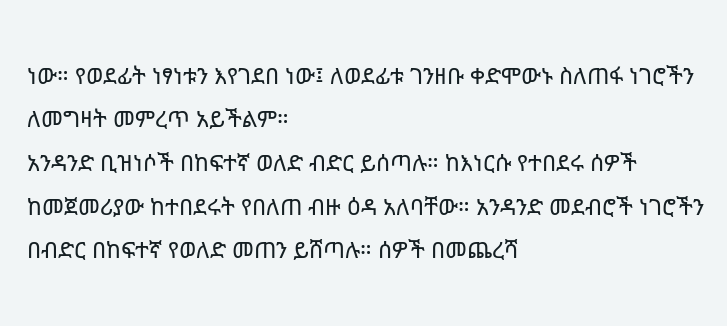ነው። የወደፊት ነፃነቱን እየገደበ ነው፤ ለወደፊቱ ገንዘቡ ቀድሞውኑ ስለጠፋ ነገሮችን ለመግዛት መምረጥ አይችልም።
አንዳንድ ቢዝነሶች በከፍተኛ ወለድ ብድር ይሰጣሉ። ከእነርሱ የተበደሩ ሰዎች ከመጀመሪያው ከተበደሩት የበለጠ ብዙ ዕዳ አለባቸው። አንዳንድ መደብሮች ነገሮችን በብድር በከፍተኛ የወለድ መጠን ይሸጣሉ። ሰዎች በመጨረሻ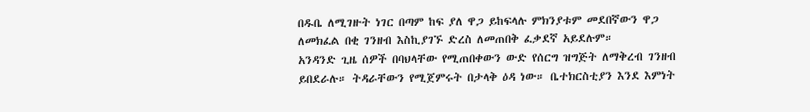በዱቤ ለሚገዙት ነገር በጣም ከፍ ያለ ዋጋ ይከፍላሉ ምክንያቱም መደበኛውን ዋጋ ለመክፈል በቂ ገንዘብ እስኪያገኙ ድረስ ለመጠበቅ ፈቃደኛ አይደሉም።
አንዳንድ ጊዜ ሰዎች በባህላቸው የሚጠበቀውን ውድ የሰርግ ዝግጅት ለማቅረብ ገንዘብ ይበደራሉ። ትዳራቸውን የሚጀምሩት በታላቅ ዕዳ ነው። ቤተክርስቲያን እንደ እምነት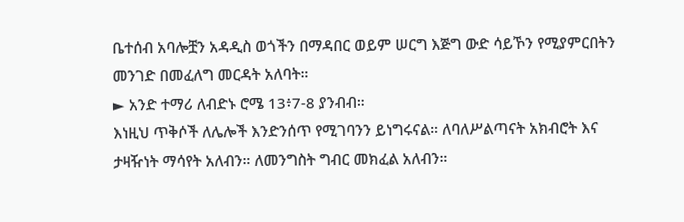ቤተሰብ አባሎቿን አዳዲስ ወጎችን በማዳበር ወይም ሠርግ እጅግ ውድ ሳይኾን የሚያምርበትን መንገድ በመፈለግ መርዳት አለባት።
► አንድ ተማሪ ለብድኑ ሮሜ 13፥7-8 ያንብብ።
እነዚህ ጥቅሶች ለሌሎች እንድንሰጥ የሚገባንን ይነግሩናል። ለባለሥልጣናት አክብሮት እና ታዛዥነት ማሳየት አለብን። ለመንግስት ግብር መክፈል አለብን።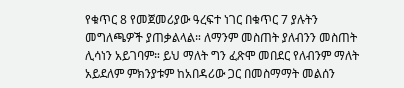የቁጥር 8 የመጀመሪያው ዓረፍተ ነገር በቁጥር 7 ያሉትን መግለጫዎች ያጠቃልላል። ለማንም መስጠት ያለብንን መስጠት ሊሳነን አይገባም። ይህ ማለት ግን ፈጽሞ መበደር የለብንም ማለት አይደለም ምክንያቱም ከአበዳሪው ጋር በመስማማት መልሰን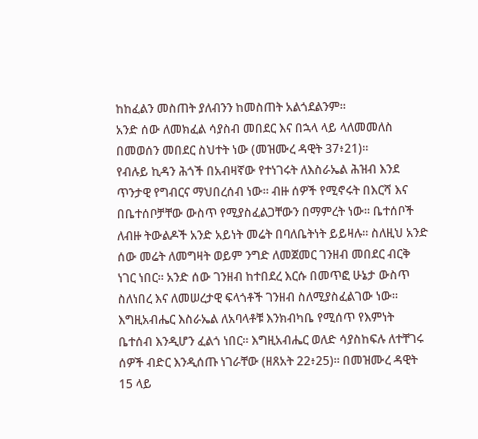ከከፈልን መስጠት ያለብንን ከመስጠት አልጎደልንም።
አንድ ሰው ለመክፈል ሳያስብ መበደር እና በኋላ ላይ ላለመመለስ በመወሰን መበደር ስህተት ነው (መዝሙረ ዳዊት 37፥21)።
የብሉይ ኪዳን ሕጎች በአብዛኛው የተነገሩት ለእስራኤል ሕዝብ እንደ ጥንታዊ የግብርና ማህበረሰብ ነው። ብዙ ሰዎች የሚኖሩት በእርሻ እና በቤተሰቦቻቸው ውስጥ የሚያስፈልጋቸውን በማምረት ነው። ቤተሰቦች ለብዙ ትውልዶች አንድ አይነት መሬት በባለቤትነት ይይዛሉ። ስለዚህ አንድ ሰው መሬት ለመግዛት ወይም ንግድ ለመጀመር ገንዘብ መበደር ብርቅ ነገር ነበር። አንድ ሰው ገንዘብ ከተበደረ እርሱ በመጥፎ ሁኔታ ውስጥ ስለነበረ እና ለመሠረታዊ ፍላጎቶች ገንዘብ ስለሚያስፈልገው ነው። እግዚአብሔር እስራኤል ለአባላቶቹ እንክብካቤ የሚሰጥ የእምነት ቤተሰብ እንዲሆን ፈልጎ ነበር። እግዚአብሔር ወለድ ሳያስከፍሉ ለተቸገሩ ሰዎች ብድር እንዲሰጡ ነገራቸው (ዘጸአት 22፥25)። በመዝሙረ ዳዊት 15 ላይ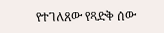የተገለጸው የጻድቅ ሰው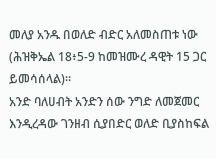መለያ አንዱ በወለድ ብድር አለመስጠቱ ነው (ሕዝቅኤል 18፥5-9 ከመዝሙረ ዳዊት 15 ጋር ይመሳሰላል)።
አንድ ባለሀብት አንድን ሰው ንግድ ለመጀመር እንዲረዳው ገንዘብ ሲያበድር ወለድ ቢያስከፍል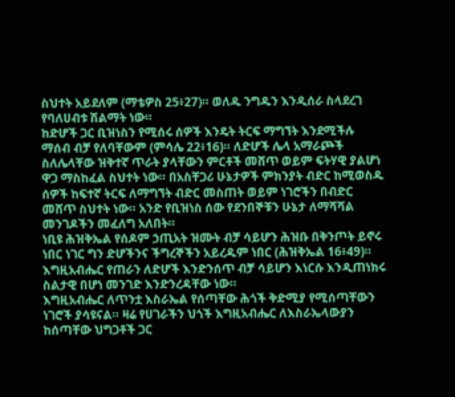ስህተት አይደለም (ማቴዎስ 25፥27)። ወለዱ ንግዱን እንዲሰራ ስላደረገ የባለሀብቱ ሽልማት ነው።
ከድሆች ጋር ቢዝነስን የሚሰሩ ሰዎች እንዴት ትርፍ ማግኘት እንደሚችሉ ማሰብ ብቻ የለባቸውም (ምሳሌ 22፥16)። ለድሆች ሌላ አማራጮች ስለሌላቸው ዝቅተኛ ጥራት ያላቸውን ምርቶች መሸጥ ወይም ፍትሃዊ ያልሆነ ዋጋ ማስከፈል ስህተት ነው። በአስቸጋሪ ሁኔታዎች ምክንያት ብድር ከሚወስዱ ሰዎች ከፍተኛ ትርፍ ለማግኘት ብድር መስጠት ወይም ነገሮችን በብድር መሸጥ ስህተት ነው። አንድ የቢዝነስ ሰው የደንበኞቹን ሁኔታ ለማሻሻል መንገዶችን መፈለግ አለበት።
ነቢዩ ሕዝቅኤል የሰዶም ኃጢአት ዝሙት ብቻ ሳይሆን ሕዝቡ በቅንጦት ይኖሩ ነበር ነገር ግን ድሆችንና ችግረኞችን አይረዱም ነበር (ሕዝቅኤል 16፥49)። እግዚአብሔር የጠራን ለድሆች እንድንሰጥ ብቻ ሳይሆን እነርሱ እንዲጠነክሩ ስልታዊ በሆነ መንገድ እንድንረዳቸው ነው።
እግዚአብሔር ለጥንቷ እስራኤል የሰጣቸው ሕጎች ቅድሚያ የሚሰጣቸውን ነገሮች ያሳዩናል። ዛሬ የሀገራችን ህጎች እግዚአብሔር ለእስራኤላውያን ከሰጣቸው ህግጋቶች ጋር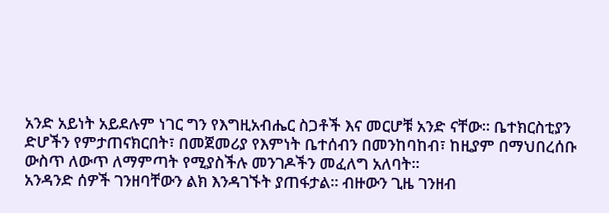አንድ አይነት አይደሉም ነገር ግን የእግዚአብሔር ስጋቶች እና መርሆቹ አንድ ናቸው። ቤተክርስቲያን ድሆችን የምታጠናክርበት፣ በመጀመሪያ የእምነት ቤተሰብን በመንከባከብ፣ ከዚያም በማህበረሰቡ ውስጥ ለውጥ ለማምጣት የሚያስችሉ መንገዶችን መፈለግ አለባት።
አንዳንድ ሰዎች ገንዘባቸውን ልክ እንዳገኙት ያጠፋታል። ብዙውን ጊዜ ገንዘብ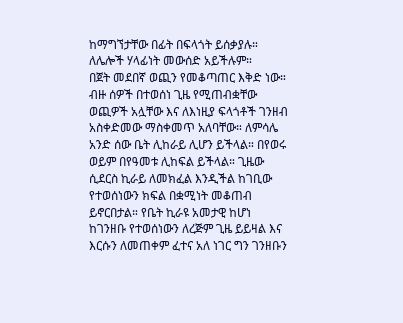ከማግኘታቸው በፊት በፍላጎት ይሰቃያሉ። ለሌሎች ሃላፊነት መውሰድ አይችሉም።
በጀት መደበኛ ወጪን የመቆጣጠር እቅድ ነው። ብዙ ሰዎች በተወሰነ ጊዜ የሚጠብቋቸው ወጪዎች አሏቸው እና ለእነዚያ ፍላጎቶች ገንዘብ አስቀድመው ማስቀመጥ አለባቸው። ለምሳሌ አንድ ሰው ቤት ሊከራይ ሊሆን ይችላል። በየወሩ ወይም በየዓመቱ ሊከፍል ይችላል። ጊዜው ሲደርስ ኪራይ ለመክፈል እንዲችል ከገቢው የተወሰነውን ክፍል በቋሚነት መቆጠብ ይኖርበታል። የቤት ኪራዩ አመታዊ ከሆነ ከገንዘቡ የተወሰነውን ለረጅም ጊዜ ይይዛል እና እርሱን ለመጠቀም ፈተና አለ ነገር ግን ገንዘቡን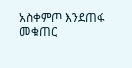አስቀምጦ እንደጠፋ መቁጠር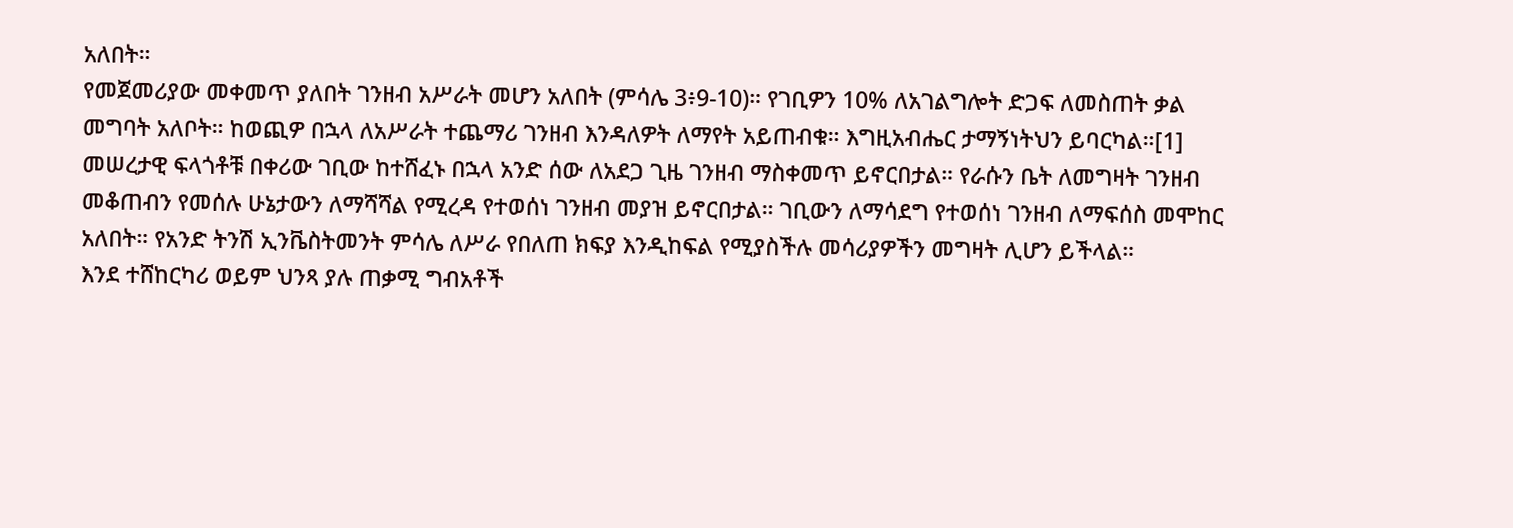አለበት።
የመጀመሪያው መቀመጥ ያለበት ገንዘብ አሥራት መሆን አለበት (ምሳሌ 3፥9-10)። የገቢዎን 10% ለአገልግሎት ድጋፍ ለመስጠት ቃል መግባት አለቦት። ከወጪዎ በኋላ ለአሥራት ተጨማሪ ገንዘብ እንዳለዎት ለማየት አይጠብቁ። እግዚአብሔር ታማኝነትህን ይባርካል።[1]
መሠረታዊ ፍላጎቶቹ በቀሪው ገቢው ከተሸፈኑ በኋላ አንድ ሰው ለአደጋ ጊዜ ገንዘብ ማስቀመጥ ይኖርበታል። የራሱን ቤት ለመግዛት ገንዘብ መቆጠብን የመሰሉ ሁኔታውን ለማሻሻል የሚረዳ የተወሰነ ገንዘብ መያዝ ይኖርበታል። ገቢውን ለማሳደግ የተወሰነ ገንዘብ ለማፍሰስ መሞከር አለበት። የአንድ ትንሽ ኢንቬስትመንት ምሳሌ ለሥራ የበለጠ ክፍያ እንዲከፍል የሚያስችሉ መሳሪያዎችን መግዛት ሊሆን ይችላል።
እንደ ተሸከርካሪ ወይም ህንጻ ያሉ ጠቃሚ ግብአቶች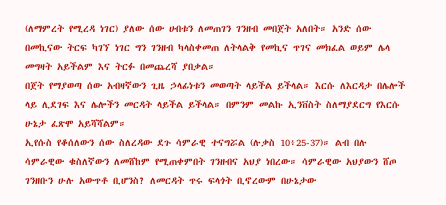(ለማምረት የሚረዳ ነገር) ያለው ሰው ሀብቱን ለመጠገን ገንዘብ መበጀት አለበት። አንድ ሰው በመኪናው ትርፍ ካገኘ ነገር ግን ገንዘብ ካላስቀመጠ ለትላልቅ የመኪና ጥገና መክፈል ወይም ሌላ መግዛት አይችልም እና ትርፉ በመጨረሻ ያበቃል።
በጀት የማያወጣ ሰው አብዛኛውን ጊዜ ኃላፊነቱን መወጣት ላይችል ይችላል። እርሱ ለእርዳታ በሌሎች ላይ ሊደገፍ እና ሌሎችን መርዳት ላይችል ይችላል። በምንም መልኩ ኢንቨስት ስለማያደርግ የእርሱ ሁኔታ ፈጽሞ አይሻሻልም።
ኢየሱስ የቆሰለውን ሰው ስለረዳው ደጉ ሳምራዊ ተናግሯል (ሉቃስ 10፥25-37)። ልብ በሉ ሳምራዊው ቁስለኛውን ለመሸከም የሚጠቀምበት ገንዘብና አህያ ነበረው። ሳምራዊው አህያውን ሸጦ ገንዘቡን ሁሉ አውጥቶ ቢሆንስ? ለመርዳት ጥሩ ፍላጎት ቢኖረውም በሁኔታው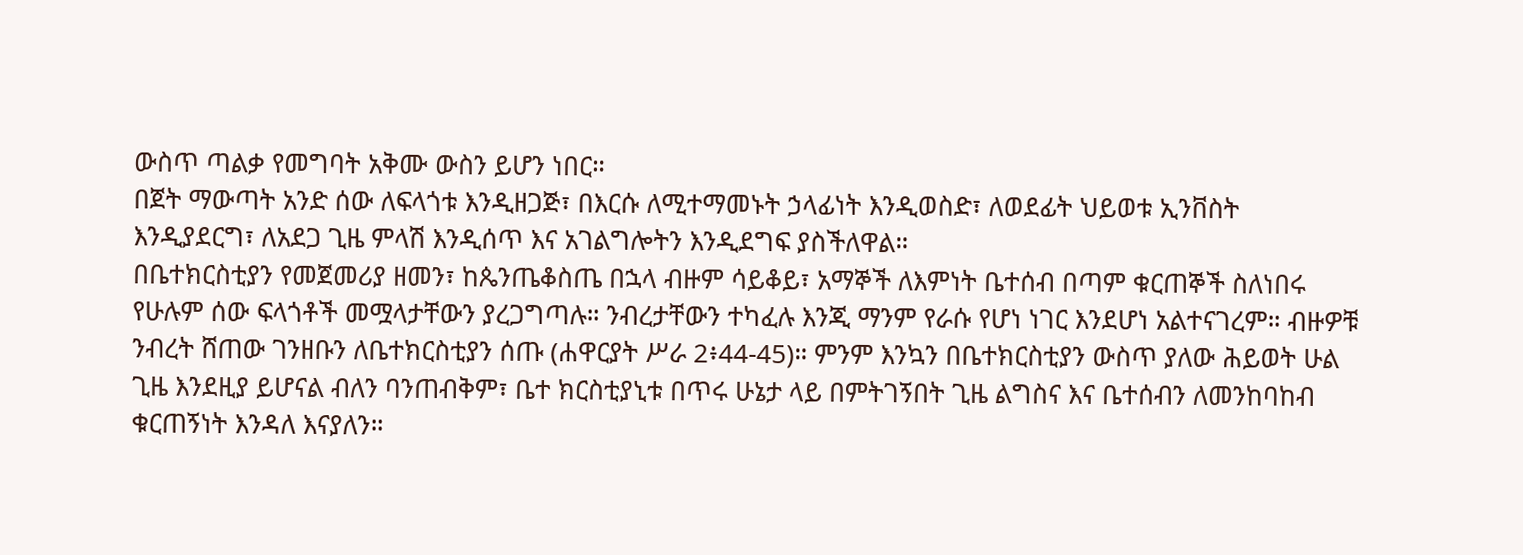ውስጥ ጣልቃ የመግባት አቅሙ ውስን ይሆን ነበር።
በጀት ማውጣት አንድ ሰው ለፍላጎቱ እንዲዘጋጅ፣ በእርሱ ለሚተማመኑት ኃላፊነት እንዲወስድ፣ ለወደፊት ህይወቱ ኢንቨስት እንዲያደርግ፣ ለአደጋ ጊዜ ምላሽ እንዲሰጥ እና አገልግሎትን እንዲደግፍ ያስችለዋል።
በቤተክርስቲያን የመጀመሪያ ዘመን፣ ከጴንጤቆስጤ በኋላ ብዙም ሳይቆይ፣ አማኞች ለእምነት ቤተሰብ በጣም ቁርጠኞች ስለነበሩ የሁሉም ሰው ፍላጎቶች መሟላታቸውን ያረጋግጣሉ። ንብረታቸውን ተካፈሉ እንጂ ማንም የራሱ የሆነ ነገር እንደሆነ አልተናገረም። ብዙዎቹ ንብረት ሸጠው ገንዘቡን ለቤተክርስቲያን ሰጡ (ሐዋርያት ሥራ 2፥44-45)። ምንም እንኳን በቤተክርስቲያን ውስጥ ያለው ሕይወት ሁል ጊዜ እንደዚያ ይሆናል ብለን ባንጠብቅም፣ ቤተ ክርስቲያኒቱ በጥሩ ሁኔታ ላይ በምትገኝበት ጊዜ ልግስና እና ቤተሰብን ለመንከባከብ ቁርጠኝነት እንዳለ እናያለን።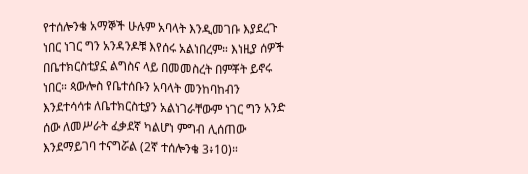የተሰሎንቄ አማኞች ሁሉም አባላት እንዲመገቡ እያደረጉ ነበር ነገር ግን አንዳንዶቹ እየሰሩ አልነበረም። እነዚያ ሰዎች በቤተክርስቲያኗ ልግስና ላይ በመመስረት በምቾት ይኖሩ ነበር። ጳውሎስ የቤተሰቡን አባላት መንከባከብን እንደተሳሳቱ ለቤተክርስቲያን አልነገራቸውም ነገር ግን አንድ ሰው ለመሥራት ፈቃደኛ ካልሆነ ምግብ ሊሰጠው እንደማይገባ ተናግሯል (2ኛ ተሰሎንቄ 3፥10)።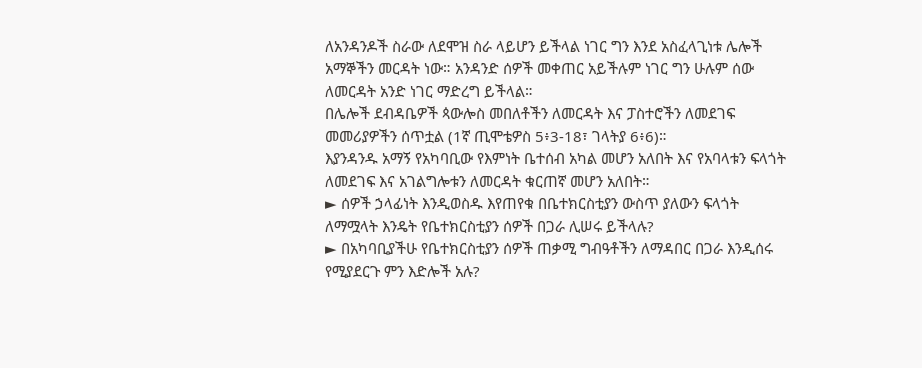ለአንዳንዶች ስራው ለደሞዝ ስራ ላይሆን ይችላል ነገር ግን እንደ አስፈላጊነቱ ሌሎች አማኞችን መርዳት ነው። አንዳንድ ሰዎች መቀጠር አይችሉም ነገር ግን ሁሉም ሰው ለመርዳት አንድ ነገር ማድረግ ይችላል።
በሌሎች ደብዳቤዎች ጳውሎስ መበለቶችን ለመርዳት እና ፓስተሮችን ለመደገፍ መመሪያዎችን ሰጥቷል (1ኛ ጢሞቴዎስ 5፥3-18፣ ገላትያ 6፥6)።
እያንዳንዱ አማኝ የአካባቢው የእምነት ቤተሰብ አካል መሆን አለበት እና የአባላቱን ፍላጎት ለመደገፍ እና አገልግሎቱን ለመርዳት ቁርጠኛ መሆን አለበት።
► ሰዎች ኃላፊነት እንዲወስዱ እየጠየቁ በቤተክርስቲያን ውስጥ ያለውን ፍላጎት ለማሟላት እንዴት የቤተክርስቲያን ሰዎች በጋራ ሊሠሩ ይችላሉ?
► በአካባቢያችሁ የቤተክርስቲያን ሰዎች ጠቃሚ ግብዓቶችን ለማዳበር በጋራ እንዲሰሩ የሚያደርጉ ምን እድሎች አሉ?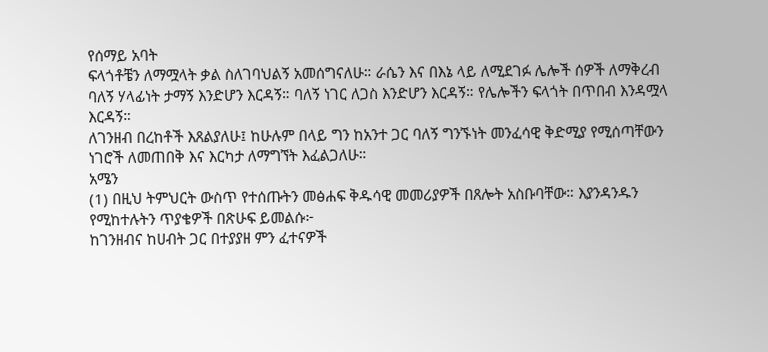የሰማይ አባት
ፍላጎቶቼን ለማሟላት ቃል ስለገባህልኝ አመሰግናለሁ። ራሴን እና በእኔ ላይ ለሚደገፉ ሌሎች ሰዎች ለማቅረብ ባለኝ ሃላፊነት ታማኝ እንድሆን እርዳኝ። ባለኝ ነገር ለጋስ እንድሆን እርዳኝ። የሌሎችን ፍላጎት በጥበብ እንዳሟላ እርዳኝ።
ለገንዘብ በረከቶች እጸልያለሁ፤ ከሁሉም በላይ ግን ከአንተ ጋር ባለኝ ግንኙነት መንፈሳዊ ቅድሚያ የሚሰጣቸውን ነገሮች ለመጠበቅ እና እርካታ ለማግኘት እፈልጋለሁ።
አሜን
(1) በዚህ ትምህርት ውስጥ የተሰጡትን መፅሐፍ ቅዱሳዊ መመሪያዎች በጸሎት አስቡባቸው። እያንዳንዱን የሚከተሉትን ጥያቄዎች በጽሁፍ ይመልሱ፦
ከገንዘብና ከሀብት ጋር በተያያዘ ምን ፈተናዎች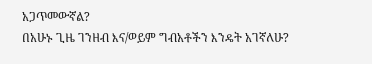አጋጥመውኛል?
በአሁኑ ጊዜ ገንዘብ እና/ወይም ግብአቶችን እንዴት አገኛለሁ?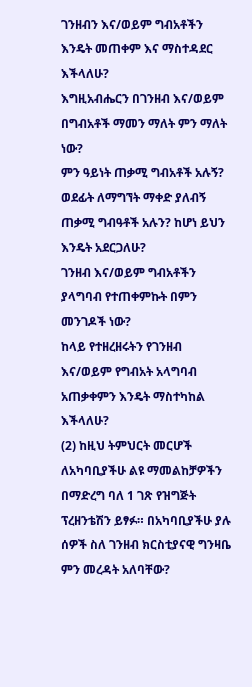ገንዘብን እና/ወይም ግብአቶችን እንዴት መጠቀም እና ማስተዳደር እችላለሁ?
እግዚአብሔርን በገንዘብ እና/ወይም በግብአቶች ማመን ማለት ምን ማለት ነው?
ምን ዓይነት ጠቃሚ ግብአቶች አሉኝ?
ወደፊት ለማግኘት ማቀድ ያለብኝ ጠቃሚ ግብዓቶች አሉን? ከሆነ ይህን እንዴት አደርጋለሁ?
ገንዘብ እና/ወይም ግብአቶችን ያላግባብ የተጠቀምኩት በምን መንገዶች ነው?
ከላይ የተዘረዘሩትን የገንዘብ እና/ወይም የግብአት አላግባብ አጠቃቀምን እንዴት ማስተካከል እችላለሁ?
(2) ከዚህ ትምህርት መርሆች ለአካባቢያችሁ ልዩ ማመልከቻዎችን በማድረግ ባለ 1 ገጽ የዝግጅት ፕረዘንቴሽን ይፃፉ። በአካባቢያችሁ ያሉ ሰዎች ስለ ገንዘብ ክርስቲያናዊ ግንዛቤ ምን መረዳት አለባቸው?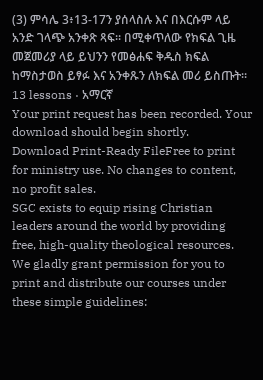(3) ምሳሌ 3፥13-17ን ያሰላስሉ እና በእርሱም ላይ አንድ ገላጭ አንቀጽ ጻፍ። በሚቀጥለው የክፍል ጊዜ መጀመሪያ ላይ ይህንን የመፅሐፍ ቅዱስ ክፍል ከማስታወስ ይፃፉ እና አንቀጹን ለክፍል መሪ ይስጡት።
13 lessons · አማርኛ
Your print request has been recorded. Your download should begin shortly.
Download Print-Ready FileFree to print for ministry use. No changes to content, no profit sales.
SGC exists to equip rising Christian leaders around the world by providing free, high-quality theological resources. We gladly grant permission for you to print and distribute our courses under these simple guidelines: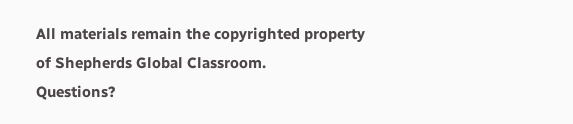All materials remain the copyrighted property of Shepherds Global Classroom.
Questions?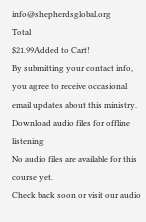info@shepherdsglobal.org
Total
$21.99Added to Cart!
By submitting your contact info, you agree to receive occasional email updates about this ministry.
Download audio files for offline listening
No audio files are available for this course yet.
Check back soon or visit our audio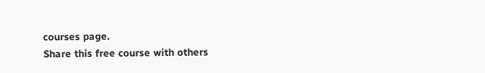courses page.
Share this free course with others